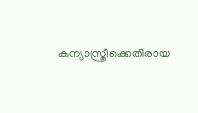കന്യാസ്ത്രീക്കെതിരായ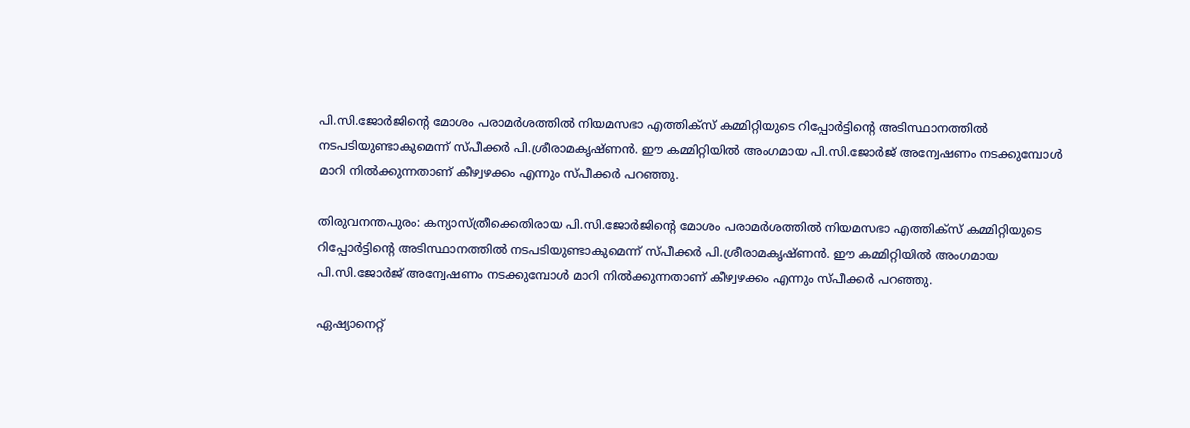പി.സി.ജോർജിന്‍റെ മോശം പരാമർശത്തിൽ നിയമസഭാ എത്തിക്സ് കമ്മിറ്റിയുടെ റിപ്പോർട്ടിന്‍റെ അടിസ്ഥാനത്തിൽ നടപടിയുണ്ടാകുമെന്ന് സ്പീക്കർ പി.ശ്രീരാമകൃഷ്ണൻ. ഈ കമ്മിറ്റിയിൽ അംഗമായ പി.സി.ജോർജ് അന്വേഷണം നടക്കുമ്പോള്‍ മാറി നിൽക്കുന്നതാണ് കീഴ്വഴക്കം എന്നും സ്പീക്കര്‍ പറഞ്ഞു.

തിരുവനന്തപുരം: കന്യാസ്ത്രീക്കെതിരായ പി.സി.ജോർജിന്‍റെ മോശം പരാമർശത്തിൽ നിയമസഭാ എത്തിക്സ് കമ്മിറ്റിയുടെ റിപ്പോർട്ടിന്‍റെ അടിസ്ഥാനത്തിൽ നടപടിയുണ്ടാകുമെന്ന് സ്പീക്കർ പി.ശ്രീരാമകൃഷ്ണൻ. ഈ കമ്മിറ്റിയിൽ അംഗമായ പി.സി.ജോർജ് അന്വേഷണം നടക്കുമ്പോള്‍ മാറി നിൽക്കുന്നതാണ് കീഴ്വഴക്കം എന്നും സ്പീക്കര്‍ പറഞ്ഞു.

ഏഷ്യാനെറ്റ്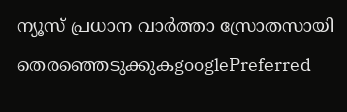ന്യൂസ് പ്രധാന വാർത്താ സ്രോതസായി തെരഞ്ഞെടുക്കുകgooglePreferred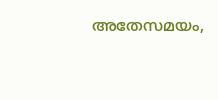അതേസമയം,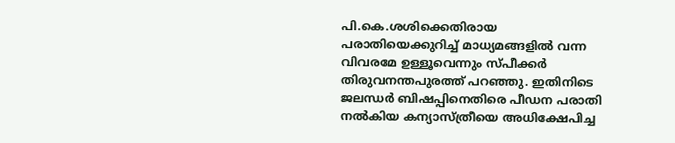പി.കെ.ശശിക്കെതിരായ പരാതിയെക്കുറിച്ച് മാധ്യമങ്ങളിൽ വന്ന വിവരമേ ഉള്ളൂവെന്നും സ്പീക്കർ തിരുവനന്തപുരത്ത് പറഞ്ഞു. ഇതിനിടെ ജലന്ധര്‍ ബിഷപ്പിനെതിരെ പീഡന പരാതി നല്‍കിയ കന്യാസ്ത്രീയെ അധിക്ഷേപിച്ച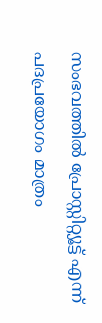സംഭവത്തില്‍ പ്രോസ്റ്റിറ്റ്യൂട്ട് എന്ന് പദപ്രയോഗം മാത്രം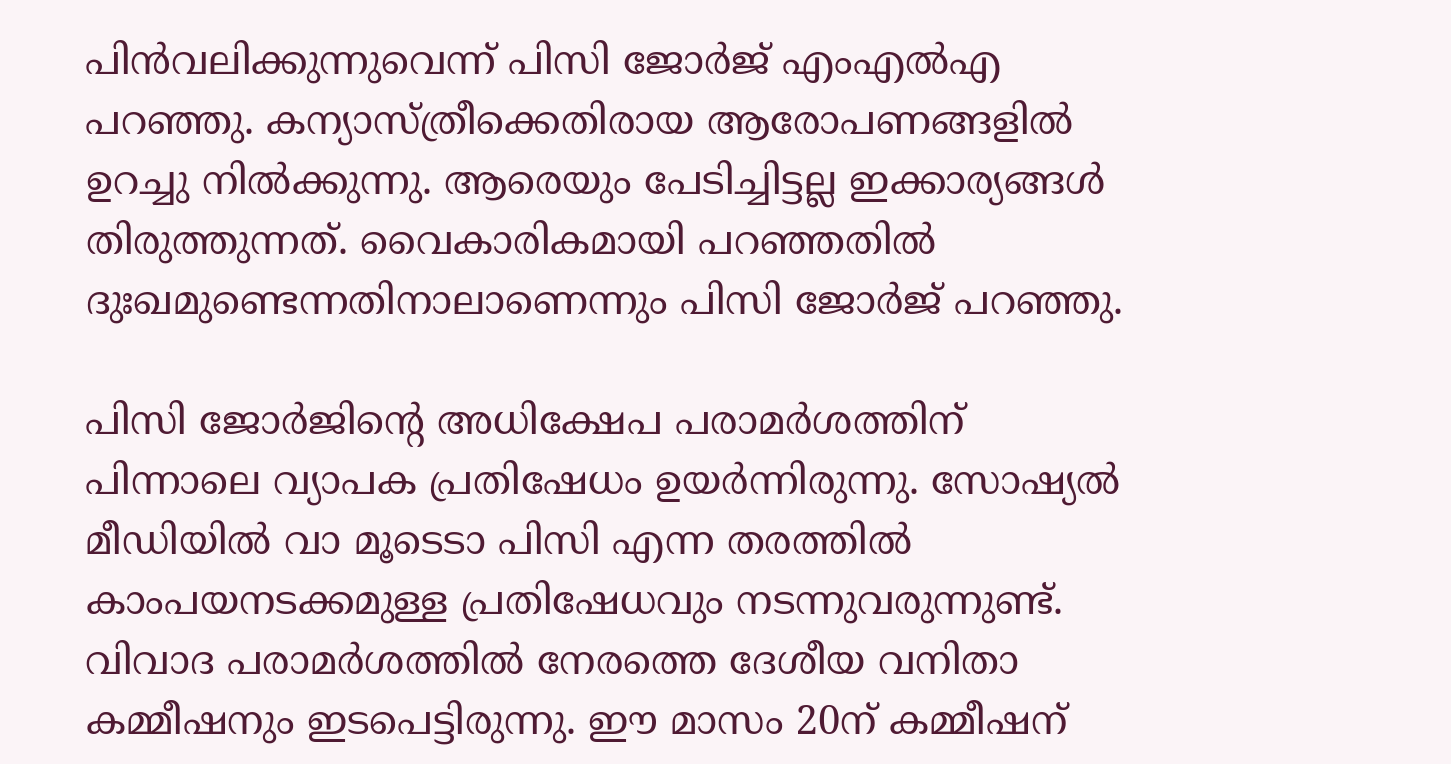പിന്‍വലിക്കുന്നുവെന്ന് പിസി ജോര്‍ജ് എംഎല്‍എ പറഞ്ഞു. കന്യാസ്ത്രീക്കെതിരായ ആരോപണങ്ങളില്‍ ഉറച്ചു നില്‍ക്കുന്നു. ആരെയും പേടിച്ചിട്ടല്ല ഇക്കാര്യങ്ങള്‍ തിരുത്തുന്നത്. വൈകാരികമായി പറഞ്ഞതിൽ ദുഃഖമുണ്ടെന്നതിനാലാണെന്നും പിസി ജോര്‍ജ് പറഞ്ഞു.

പിസി ജോര്‍ജിന്‍റെ അധിക്ഷേപ പരാമര്‍ശത്തിന് പിന്നാലെ വ്യാപക പ്രതിഷേധം ഉയര്‍ന്നിരുന്നു. സോഷ്യല്‍ മീഡിയില്‍ വാ മൂടെടാ പിസി എന്ന തരത്തില്‍ കാംപയനടക്കമുള്ള പ്രതിഷേധവും നടന്നുവരുന്നുണ്ട്. വിവാദ പരാമര്‍ശത്തില്‍ നേരത്തെ ദേശീയ വനിതാ കമ്മീഷനും ഇടപെട്ടിരുന്നു. ഈ മാസം 20ന് കമ്മീഷന്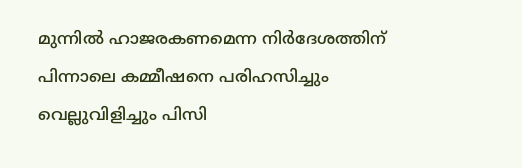മുന്നില്‍ ഹാജരകണമെന്ന നിര്‍ദേശത്തിന് പിന്നാലെ കമ്മീഷനെ പരിഹസിച്ചും വെല്ലുവിളിച്ചും പിസി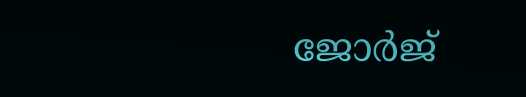ജോര്‍ജ്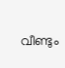വീണ്ടും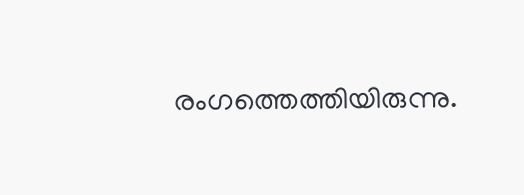രംഗത്തെത്തിയിരുന്നു.